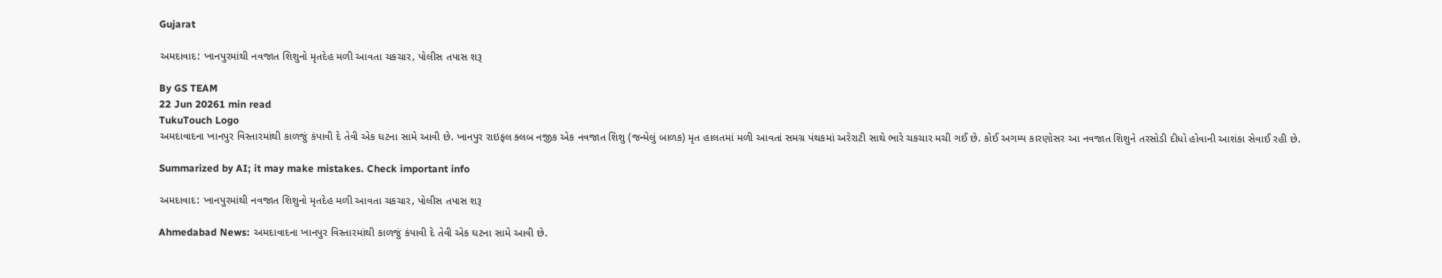Gujarat

અમદાવાદ: ખાનપુરમાંથી નવજાત શિશુનો મૃતદેહ મળી આવતા ચકચાર, પોલીસ તપાસ શરૂ

By GS TEAM
22 Jun 20261 min read
TukuTouch Logo
અમદાવાદના ખાનપુર વિસ્તારમાંથી કાળજું કંપાવી દે તેવી એક ઘટના સામે આવી છે. ખાનપુર રાઇફલ ક્લબ નજીક એક નવજાત શિશુ (જન્મેલું બાળક) મૃત હાલતમાં મળી આવતાં સમગ્ર પંથકમાં અરેરાટી સાથે ભારે ચકચાર મચી ગઈ છે. કોઈ અગમ્ય કારણોસર આ નવજાત શિશુને તરસોડી દીધો હોવાની આશંકા સેવાઈ રહી છે.

Summarized by AI; it may make mistakes. Check important info

અમદાવાદ: ખાનપુરમાંથી નવજાત શિશુનો મૃતદેહ મળી આવતા ચકચાર, પોલીસ તપાસ શરૂ

Ahmedabad News: અમદાવાદના ખાનપુર વિસ્તારમાંથી કાળજું કંપાવી દે તેવી એક ઘટના સામે આવી છે.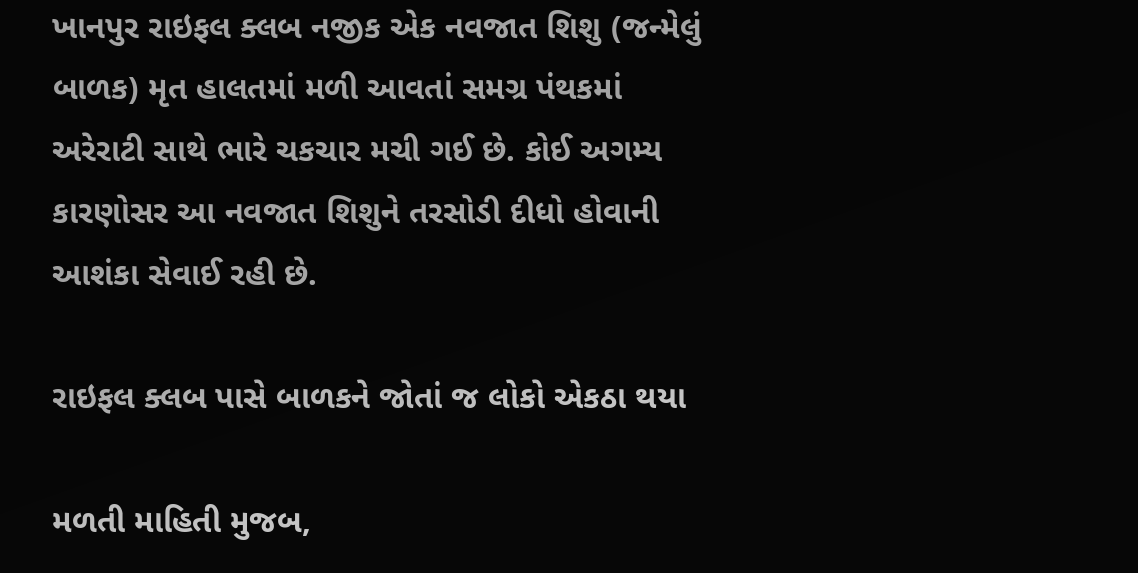ખાનપુર રાઇફલ ક્લબ નજીક એક નવજાત શિશુ (જન્મેલું બાળક) મૃત હાલતમાં મળી આવતાં સમગ્ર પંથકમાં અરેરાટી સાથે ભારે ચકચાર મચી ગઈ છે. કોઈ અગમ્ય કારણોસર આ નવજાત શિશુને તરસોડી દીધો હોવાની આશંકા સેવાઈ રહી છે.

રાઇફલ ક્લબ પાસે બાળકને જોતાં જ લોકો એકઠા થયા

મળતી માહિતી મુજબ,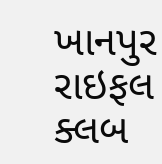ખાનપુર રાઇફલ ક્લબ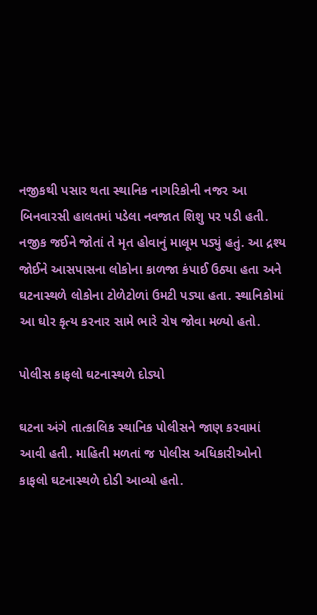નજીકથી પસાર થતા સ્થાનિક નાગરિકોની નજર આ બિનવારસી હાલતમાં પડેલા નવજાત શિશુ પર પડી હતી. નજીક જઈને જોતાં તે મૃત હોવાનું માલૂમ પડ્યું હતું. આ દ્રશ્ય જોઈને આસપાસના લોકોના કાળજા કંપાઈ ઉઠ્યા હતા અને ઘટનાસ્થળે લોકોના ટોળેટોળાં ઉમટી પડ્યા હતા. સ્થાનિકોમાં આ ઘોર કૃત્ય કરનાર સામે ભારે રોષ જોવા મળ્યો હતો.

પોલીસ કાફલો ઘટનાસ્થળે દોડ્યો

ઘટના અંગે તાત્કાલિક સ્થાનિક પોલીસને જાણ કરવામાં આવી હતી. માહિતી મળતાં જ પોલીસ અધિકારીઓનો કાફલો ઘટનાસ્થળે દોડી આવ્યો હતો.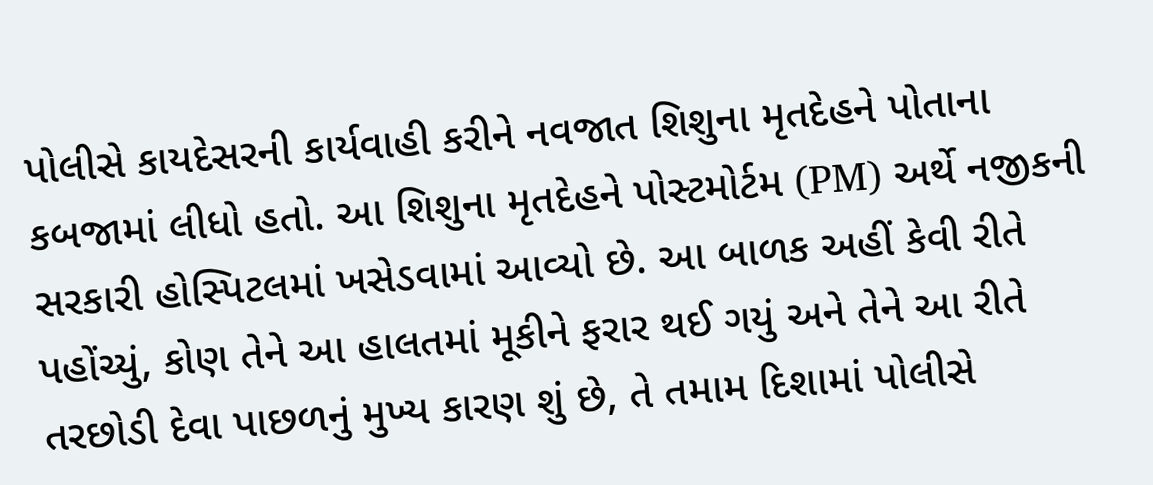પોલીસે કાયદેસરની કાર્યવાહી કરીને નવજાત શિશુના મૃતદેહને પોતાના કબજામાં લીધો હતો. આ શિશુના મૃતદેહને પોસ્ટમોર્ટમ (PM) અર્થે નજીકની સરકારી હોસ્પિટલમાં ખસેડવામાં આવ્યો છે. આ બાળક અહીં કેવી રીતે પહોંચ્યું, કોણ તેને આ હાલતમાં મૂકીને ફરાર થઈ ગયું અને તેને આ રીતે તરછોડી દેવા પાછળનું મુખ્ય કારણ શું છે, તે તમામ દિશામાં પોલીસે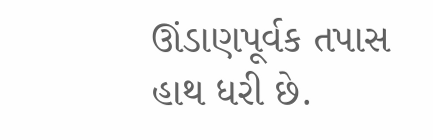ઊંડાણપૂર્વક તપાસ હાથ ધરી છે.